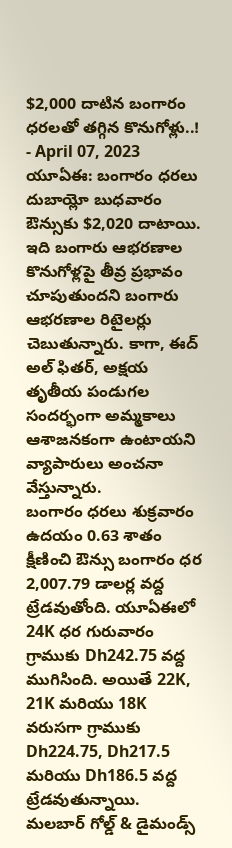$2,000 దాటిన బంగారం ధరలతో తగ్గిన కొనుగోళ్లు..!
- April 07, 2023
యూఏఈ: బంగారం ధరలు దుబాయ్లో బుధవారం ఔన్సుకు $2,020 దాటాయి. ఇది బంగారు ఆభరణాల కొనుగోళ్లపై తీవ్ర ప్రభావం చూపుతుందని బంగారు ఆభరణాల రిటైలర్లు చెబుతున్నారు. కాగా, ఈద్ అల్ ఫితర్, అక్షయ తృతీయ పండుగల సందర్భంగా అమ్మకాలు ఆశాజనకంగా ఉంటాయని వ్యాపారులు అంచనా వేస్తున్నారు.
బంగారం ధరలు శుక్రవారం ఉదయం 0.63 శాతం క్షీణించి ఔన్సు బంగారం ధర 2,007.79 డాలర్ల వద్ద ట్రేడవుతోంది. యూఏఈలో 24K ధర గురువారం గ్రాముకు Dh242.75 వద్ద ముగిసింది. అయితే 22K, 21K మరియు 18K వరుసగా గ్రాముకు Dh224.75, Dh217.5 మరియు Dh186.5 వద్ద ట్రేడవుతున్నాయి.
మలబార్ గోల్డ్ & డైమండ్స్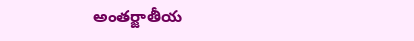అంతర్జాతీయ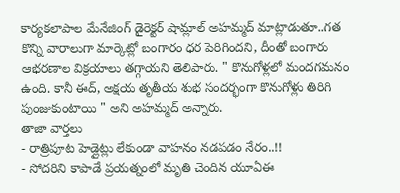కార్యకలాపాల మేనేజింగ్ డైరెక్టర్ షామ్లాల్ అహమ్మద్ మాట్లాడుతూ..గత కొన్ని వారాలుగా మార్కెట్లో బంగారం ధర పెరిగిందని, దీంతో బంగారు ఆభరణాల విక్రయాలు తగ్గాయని తెలిపారు. " కొనుగోళ్లలో మందగమనం ఉంది. కానీ ఈద్, అక్షయ తృతీయ శుభ సందర్భంగా కొనుగోళ్లు తిరిగి పుంజుకుంటాయి " అని అహమ్మద్ అన్నారు.
తాజా వార్తలు
- రాత్రిపూట హెడ్లైట్లు లేకుండా వాహనం నడపడం నేరం..!!
- సోదరిని కాపాడే ప్రయత్నంలో మృతి చెందిన యూఏఈ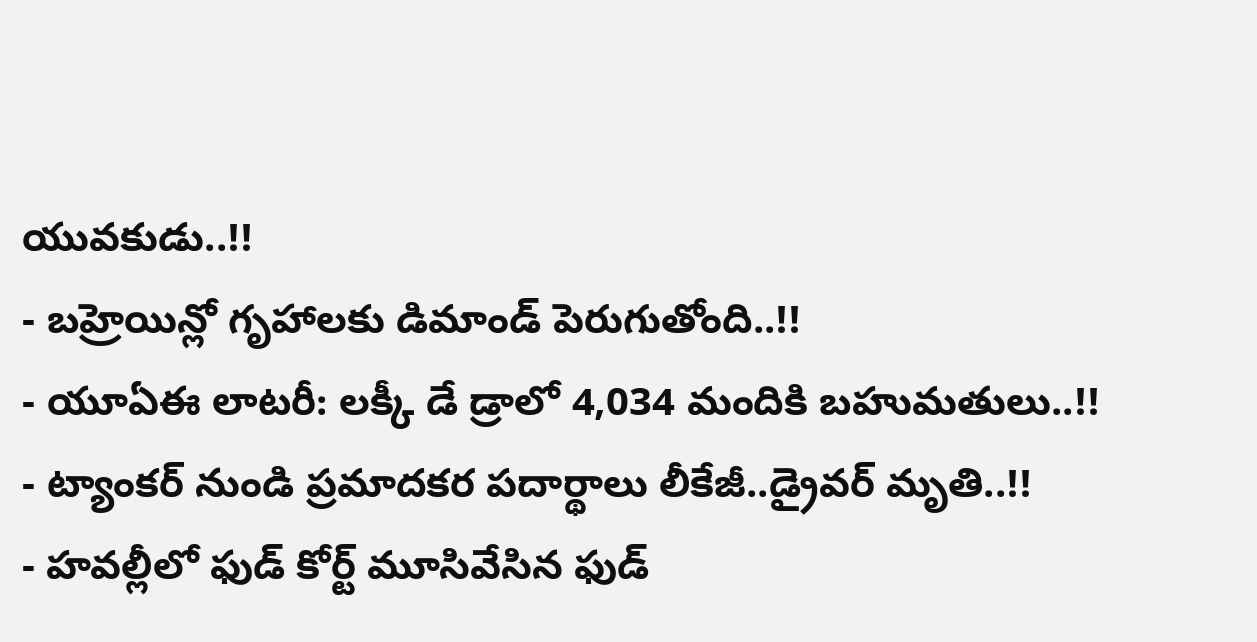యువకుడు..!!
- బహ్రెయిన్లో గృహాలకు డిమాండ్ పెరుగుతోంది..!!
- యూఏఈ లాటరీ: లక్కీ డే డ్రాలో 4,034 మందికి బహుమతులు..!!
- ట్యాంకర్ నుండి ప్రమాదకర పదార్థాలు లీకేజీ..డ్రైవర్ మృతి..!!
- హవల్లీలో ఫుడ్ కోర్ట్ మూసివేసిన ఫుడ్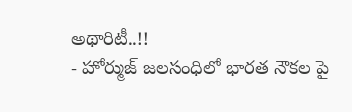అథారిటీ..!!
- హోర్ముజ్ జలసంధిలో భారత నౌకల పై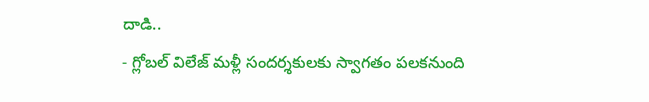దాడి..
- గ్లోబల్ విలేజ్ మళ్లీ సందర్శకులకు స్వాగతం పలకనుంది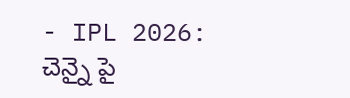- IPL 2026: చెన్నై పై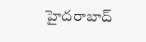హైదరాబాద్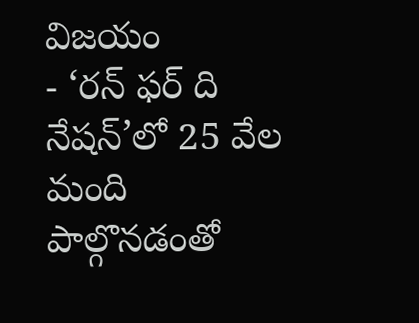విజయం
- ‘రన్ ఫర్ ది నేషన్’లో 25 వేల మంది పాల్గొనడంతో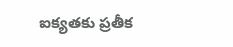ఐక్యతకు ప్రతీక